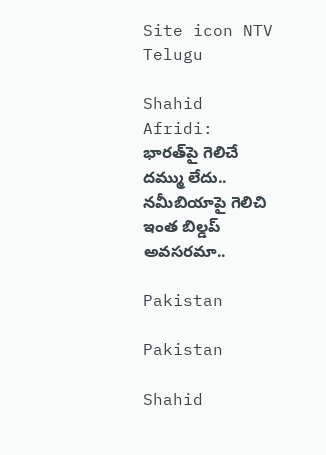Site icon NTV Telugu

Shahid Afridi: భారత్‌పై గెలిచే దమ్ము లేదు.. నమీబియాపై గెలిచి ఇంత బిల్డప్ అవసరమా..

Pakistan

Pakistan

Shahid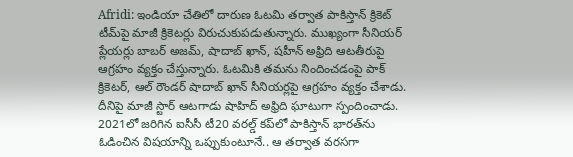Afridi: ఇండియా చేతిలో దారుణ ఓటమి తర్వాత పాకిస్తాన్ క్రికెట్ టీమ్‌పై మాజీ క్రికెటర్లు విరుచుకుపడుతున్నారు. ముఖ్యంగా సీనియర్ ప్లేయర్లు బాబర్ అజమ్, షాదాబ్ ఖాన్, షహీన్ అఫ్రిది ఆటతీరుపై ఆగ్రహం వ్యక్తం చేస్తున్నారు. ఓటమికి తమను నిందించడంపై పాక్ క్రికెటర్, ఆల్ రౌండర్ షాదాబ్ ఖాన్ సీనియర్లపై ఆగ్రహం వ్యక్తం చేశాడు. దీనిపై మాజీ స్టార్ ఆటగాడు షాహిద్ అఫ్రిది ఘాటుగా స్పందించాడు. 2021లో జరిగిన ఐసీసీ టీ20 వరల్డ్ కప్‌లో పాకిస్తాన్ భారత్‌ను ఓడించిన విషయాన్ని ఒప్పుకుంటూనే.. ఆ తర్వాత వరసగా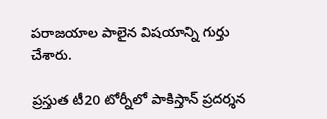పరాజయాల పాలైన విషయాన్ని గుర్తు చేశారు.

ప్రస్తుత టీ20 టోర్నీలో పాకిస్తాన్ ప్రదర్శన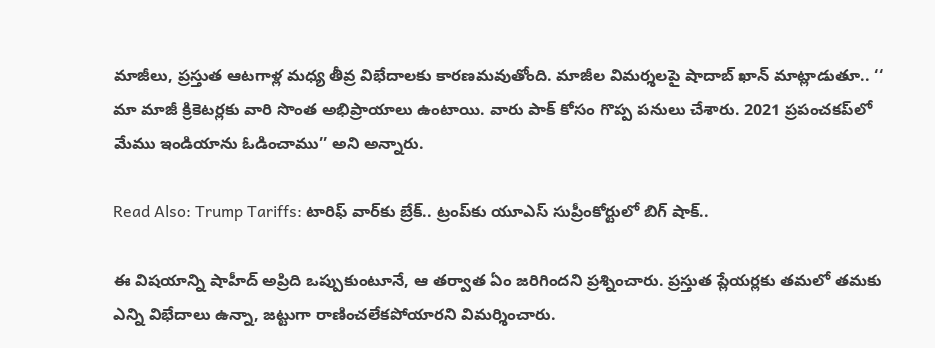మాజీలు, ప్రస్తుత ఆటగాళ్ల మధ్య తీవ్ర విభేదాలకు కారణమవుతోంది. మాజీల విమర్శలపై షాదాబ్ ఖాన్ మాట్లాడుతూ.. ‘‘ మా మాజీ క్రికెటర్లకు వారి సొంత అభిప్రాయాలు ఉంటాయి. వారు పాక్‌ కోసం గొప్ప పనులు చేశారు. 2021 ప్రపంచకప్‌లో మేము ఇండియాను ఓడించాము’’ అని అన్నారు.

Read Also: Trump Tariffs: టారిఫ్ వార్‌కు బ్రేక్.. ట్రంప్‌కు యూఎస్ సుప్రీంకోర్టులో బిగ్ షాక్‌..

ఈ విషయాన్ని షాహీద్ అప్రిది ఒప్పుకుంటూనే, ఆ తర్వాత ఏం జరిగిందని ప్రశ్నించారు. ప్రస్తుత ప్లేయర్లకు తమలో తమకు ఎన్ని విభేదాలు ఉన్నా, జట్టుగా రాణించలేకపోయారని విమర్శించారు.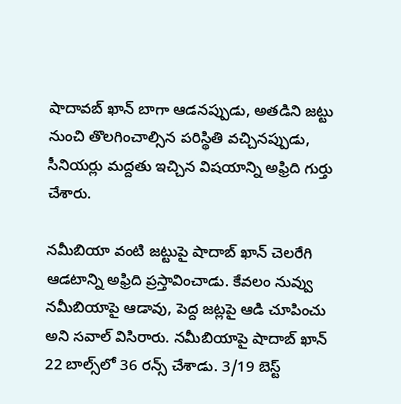షాదావబ్ ఖాన్ బాగా ఆడనప్పుడు, అతడిని జట్టు నుంచి తొలగించాల్సిన పరిస్థితి వచ్చినప్పుడు, సీనియర్లు మద్దతు ఇచ్చిన విషయాన్ని అఫ్రిది గుర్తు చేశారు.

నమీబియా వంటి జట్టుపై షాదాబ్ ఖాన్ చెలరేగి ఆడటాన్ని అఫ్రిది ప్రస్తావించాడు. కేవలం నువ్వు నమీబియాపై ఆడావు, పెద్ద జట్లపై ఆడి చూపించు అని సవాల్ విసిరారు. నమీబియాపై షాదాబ్ ఖాన్ 22 బాల్స్‌లో 36 రన్స్ చేశాడు. 3/19 బెస్ట్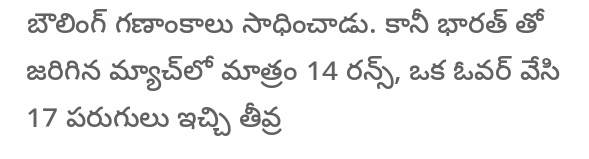బౌలింగ్ గణాంకాలు సాధించాడు. కానీ భారత్ తో జరిగిన మ్యాచ్‌లో మాత్రం 14 రన్స్, ఒక ఓవర్ వేసి 17 పరుగులు ఇచ్చి తీవ్ర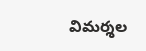విమర్శల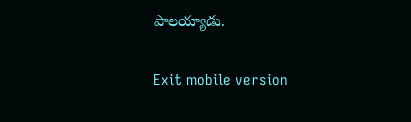పాలయ్యాడు.

Exit mobile version